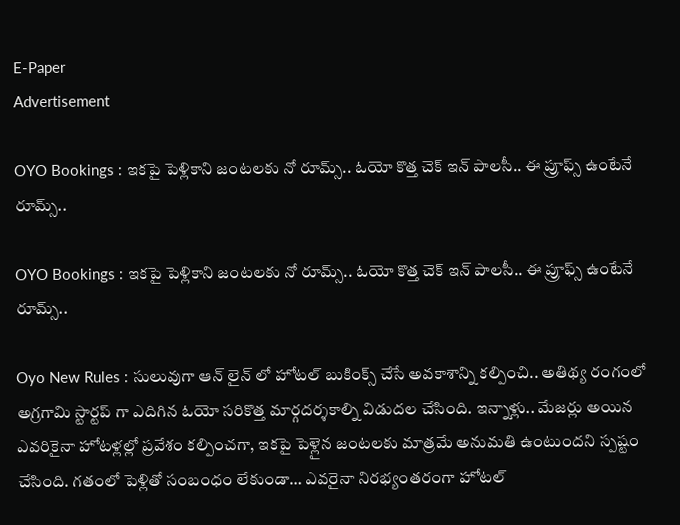E-Paper
Advertisement

OYO Bookings : ఇకపై పెళ్లికాని జంటలకు నో రూమ్స్.. ఓయో కొత్త చెక్ ఇన్ పాలసీ.. ఈ ప్రూఫ్స్ ఉంటేనే రూమ్స్..

OYO Bookings : ఇకపై పెళ్లికాని జంటలకు నో రూమ్స్.. ఓయో కొత్త చెక్ ఇన్ పాలసీ.. ఈ ప్రూఫ్స్ ఉంటేనే రూమ్స్..

Oyo New Rules : సులువుగా ఆన్ లైన్ లో హోటల్ బుకింక్స్ చేసే అవకాశాన్ని కల్పించి.. అతిథ్య రంగంలో అగ్రగామి స్టార్టప్ గా ఎదిగిన ఓయో సరికొత్త మార్గదర్శకాల్ని విడుదల చేసింది. ఇన్నాళ్లు.. మేజర్లు అయిన ఎవరికైనా హోటళ్లల్లో ప్రవేశం కల్పించగా, ఇకపై పెళ్లైన జంటలకు మాత్రమే అనుమతి ఉంటుందని స్పష్టం చేసింది. గతంలో పెళ్లితో సంబంధం లేకుండా… ఎవరైనా నిరభ్యంతరంగా హోటల్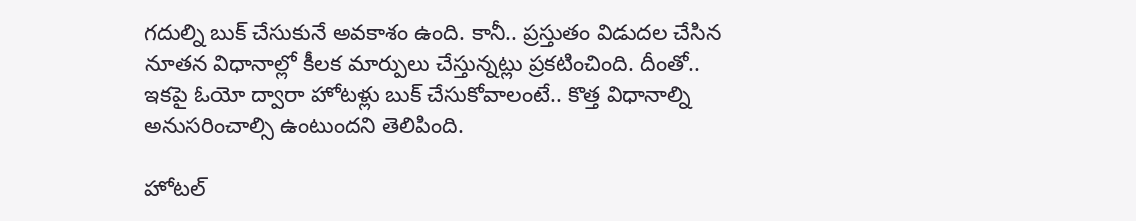గదుల్ని బుక్ చేసుకునే అవకాశం ఉంది. కానీ.. ప్రస్తుతం విడుదల చేసిన నూతన విధానాల్లో కీలక మార్పులు చేస్తున్నట్లు ప్రకటించింది. దీంతో.. ఇకపై ఓయో ద్వారా హోటళ్లు బుక్ చేసుకోవాలంటే.. కొత్త విధానాల్ని అనుసరించాల్సి ఉంటుందని తెలిపింది.

హోటల్‌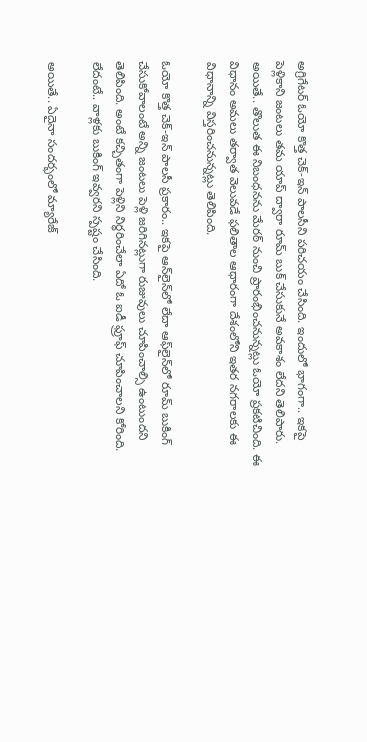అగ్రిగేటర్‌ ఓయో కొత్త చెక్‌-ఇన్‌ పాలసీని పరిచయం చేసింది. ఇందులో భాగంగా.. ఇకపై పెళ్లికాని జంటలు తమ యాప్ ద్వారా రూమ్‌ బుక్‌ చేసుకునే అవకాశం లేదని తెలిపారు. అయితే.. తొలుత ఈ నిబంధనను మేరఠ్ నుంచి ప్రారంభించనున్నట్లు ఓయో ప్రకటిచింది. ఈ విధానం అమలు తర్వాత వెలువడే ఫలితాల ఆధారంగా దేశంలోని ఇతర నగరాలకు ఈ విధానాన్ని విస్తరించనున్నట్లు తెలిపింది.

ఓయో కొత్త చెక్‌-ఇన్‌ పాలసీ ప్రకారం.. ఇకపై ఆన్‌లైన్‌లో లేదా ఆఫ్‌లైన్‌లో రూమ్ బుకింగ్‌ చేసుకోవాలంటే అన్ని జంటలు పెళ్లి జరిగినట్లుగా రుజువులు చూపించాల్సి ఉంటుందని తెలిపింది. అంటే కచ్చితంగా పెళ్లిని నిర్ధరించేలా ఏదో ఓ ఐడీ ఫ్రూఫ్ చూపించాలని కోరింది. లేదంటే.. వాళ్లకు బుకింగ్ ఇవ్వరని స్పష్టం చేసింది.

అయితే.. ఏదైనా సందర్భంలో మ్యారేజ్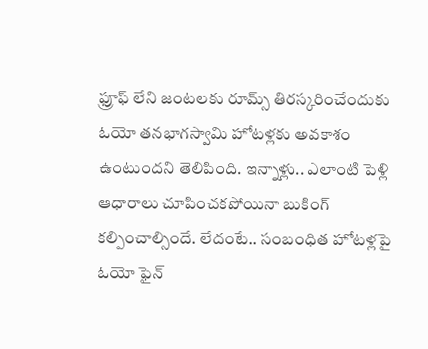ఫ్రూఫ్ లేని జంటలకు రూమ్స్ తిరస్కరించేందుకు ఓయో తనభాగస్వామి హోటళ్లకు అవకాశం ఉంటుందని తెలిపింది. ఇన్నాళ్లు.. ఎలాంటి పెళ్లి ఆధారాలు చూపించకపోయినా బుకింగ్ కల్పించాల్సిందే. లేదంటే.. సంబంధిత హోటళ్లపై ఓయో ఫైన్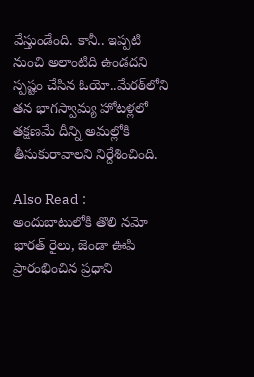వేస్తుండేంది. కానీ.. ఇప్పటి నుంచి అలాంటిది ఉండదని స్పష్టం చేసిన ఓయో..మేరఠ్‌లోని తన భాగస్వామ్య హోటళ్లలో తక్షణమే దీన్ని అమల్లోకి తీసుకురావాలని నిర్దేశించింది.

Also Read : అందుబాటులోకి తొలి నమో భారత్ రైలు, జెండా ఊపి ప్రారంభించిన ప్రధాని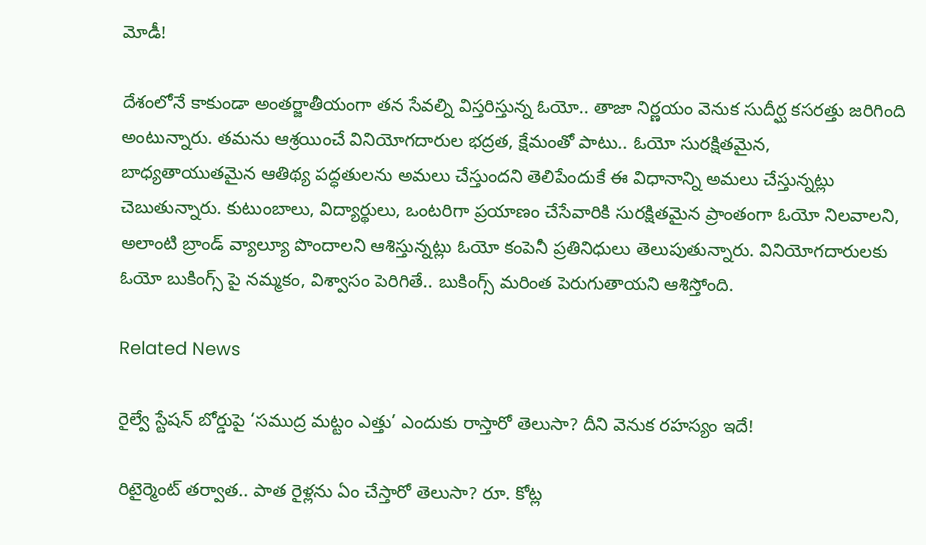మోడీ!

దేశంలోనే కాకుండా అంతర్జాతీయంగా తన సేవల్ని విస్తరిస్తున్న ఓయో.. తాజా నిర్ణయం వెనుక సుదీర్ఘ కసరత్తు జరిగింది అంటున్నారు. తమను ఆశ్రయించే వినియోగదారుల భద్రత, క్షేమంతో పాటు.. ఓయో సురక్షితమైన, బాధ్యతాయుతమైన ఆతిథ్య పద్ధతులను అమలు చేస్తుందని తెలిపేందుకే ఈ విధానాన్ని అమలు చేస్తున్నట్లు చెబుతున్నారు. కుటుంబాలు, విద్యార్థులు, ఒంటరిగా ప్రయాణం చేసేవారికి సురక్షితమైన ప్రాంతంగా ఓయో నిలవాలని, అలాంటి బ్రాండ్ వ్యాల్యూ పొందాలని ఆశిస్తున్నట్లు ఓయో కంపెనీ ప్రతినిధులు తెలుపుతున్నారు. వినియోగదారులకు ఓయో బుకింగ్స్ పై నమ్మకం, విశ్వాసం పెరిగితే.. బుకింగ్స్ మరింత పెరుగుతాయని ఆశిస్తోంది.

Related News

రైల్వే స్టేషన్ బోర్డుపై ‘సముద్ర మట్టం ఎత్తు’ ఎందుకు రాస్తారో తెలుసా? దీని వెనుక రహస్యం ఇదే!

రిటైర్మెంట్ తర్వాత.. పాత రైళ్లను ఏం చేస్తారో తెలుసా? రూ. కోట్ల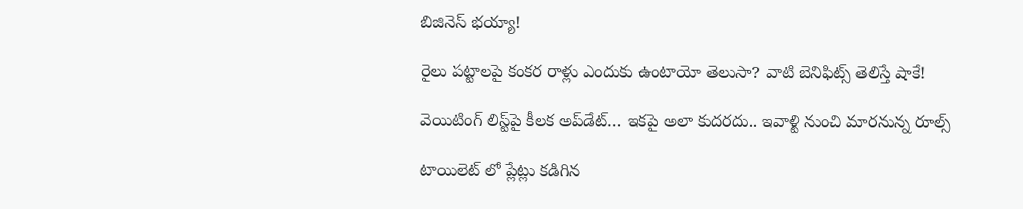బిజినెస్ భయ్యా!

రైలు పట్టాలపై కంకర రాళ్లు ఎందుకు ఉంటాయో తెలుసా? వాటి బెనిఫిట్స్ తెలిస్తే షాకే!

వెయిటింగ్‌ లిస్ట్‌పై కీలక అప్‌డేట్‌… ఇకపై అలా కుదరదు.. ఇవాళ్టి నుంచి మారనున్న రూల్స్

టాయిలెట్ లో ప్లేట్లు కడిగిన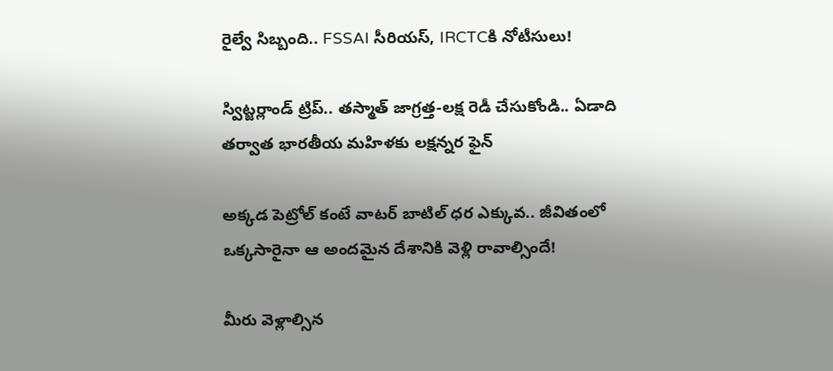రైల్వే సిబ్బంది.. FSSAI సీరియస్, IRCTCకి నోటీసులు!

స్విట్జర్లాండ్‌ ట్రిప్.. తస్మాత్ జాగ్రత్త-లక్ష రెడీ చేసుకోండి.. ఏడాది తర్వాత భారతీయ మహిళకు లక్షన్నర ఫైన్

అక్కడ పెట్రోల్ కంటే వాటర్ బాటిల్ ధర ఎక్కువ.. జీవితంలో ఒక్కసారైనా ఆ అందమైన దేశానికి వెళ్లి రావాల్సిందే!

మీరు వెళ్లాల్సిన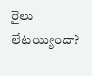రైలు లేటయ్యిందా?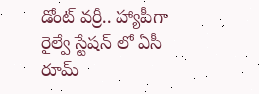డోంట్ వర్రీ.. హ్యాపీగా రైల్వే స్టేషన్ లో ఏసీ రూమ్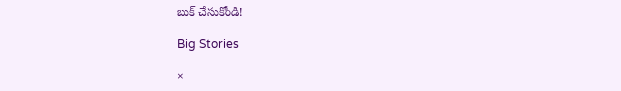బుక్ చేసుకోండి!

Big Stories

×